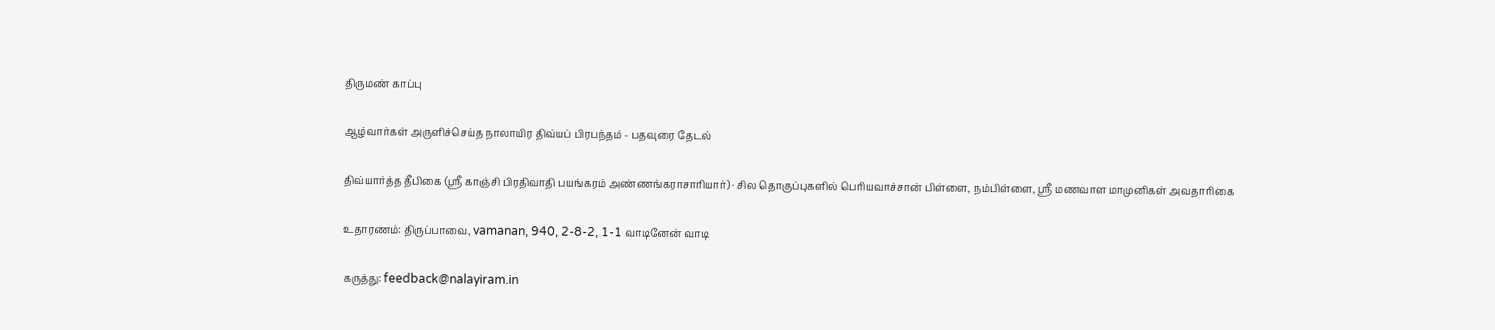திருமண் காப்பு

ஆழ்வார்கள் அருளிச்செய்த நாலாயிர திவ்யப் பிரபந்தம் - பதவுரை தேடல்

திவ்யார்த்த தீபிகை (ஸ்ரீ காஞ்சி பிரதிவாதி பயங்கரம் அண்ணங்கராசாரியார்) · சில தொகுப்புகளில் பெரியவாச்சான் பிள்ளை, நம்பிள்ளை, ஸ்ரீ மணவாள மாமுனிகள் அவதாரிகை

உதாரணம்: திருப்பாவை, vamanan, 940, 2-8-2, 1-1 வாடினேன் வாடி

கருத்து: feedback@nalayiram.in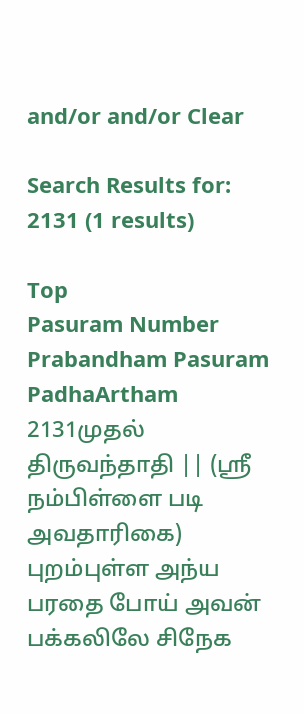and/or and/or Clear

Search Results for: 2131 (1 results)

Top
Pasuram Number Prabandham Pasuram PadhaArtham
2131முதல் திருவந்தாதி || (ஸ்ரீ நம்பிள்ளை படி அவதாரிகை) புறம்புள்ள அந்ய பரதை போய் அவன் பக்கலிலே சிநேக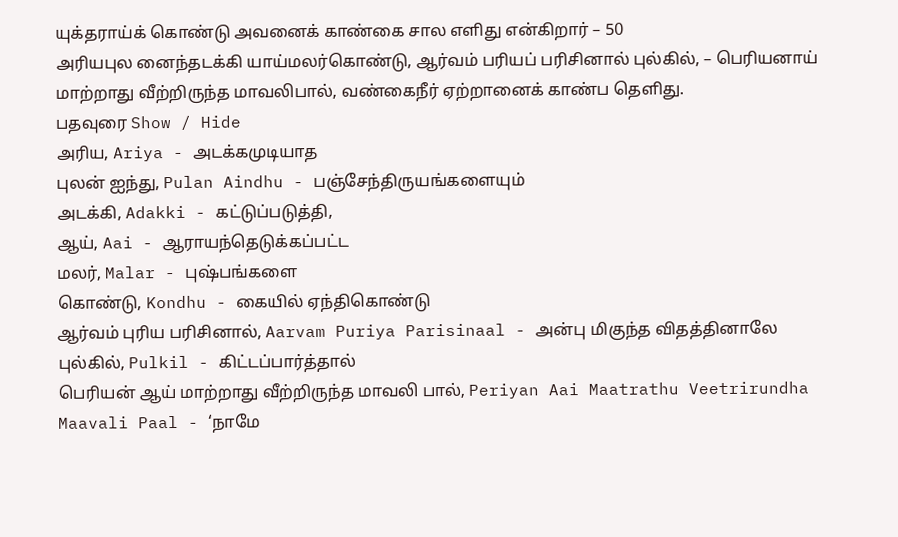யுக்தராய்க் கொண்டு அவனைக் காண்கை சால எளிது என்கிறார் – 50
அரியபுல னைந்தடக்கி யாய்மலர்கொண்டு, ஆர்வம் பரியப் பரிசினால் புல்கில், – பெரியனாய் மாற்றாது வீற்றிருந்த மாவலிபால், வண்கைநீர் ஏற்றானைக் காண்ப தெளிது.
பதவுரை Show / Hide
அரிய, Ariya - அடக்கமுடியாத
புலன் ஐந்து, Pulan Aindhu - பஞ்சேந்திருயங்களையும்
அடக்கி, Adakki - கட்டுப்படுத்தி,
ஆய், Aai - ஆராயந்தெடுக்கப்பட்ட
மலர், Malar - புஷ்பங்களை
கொண்டு, Kondhu - கையில் ஏந்திகொண்டு
ஆர்வம் புரிய பரிசினால், Aarvam Puriya Parisinaal - அன்பு மிகுந்த விதத்தினாலே
புல்கில், Pulkil - கிட்டப்பார்த்தால்
பெரியன் ஆய் மாற்றாது வீற்றிருந்த மாவலி பால், Periyan Aai Maatrathu Veetrirundha Maavali Paal - ‘நாமே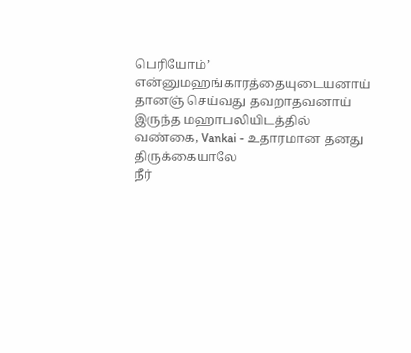பெரியோம்’ என்னுமஹங்காரத்தையுடையனாய் தானஞ் செய்வது தவறாதவனாய் இருந்த மஹாபலியிடத்தில்
வண்கை, Vankai - உதாரமான தனது திருக்கையாலே
நீர்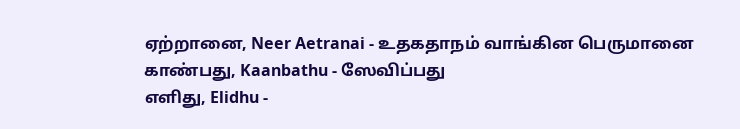ஏற்றானை, Neer Aetranai - உதகதாநம் வாங்கின பெருமானை
காண்பது, Kaanbathu - ஸேவிப்பது
எளிது, Elidhu -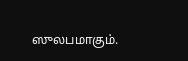ஸுலபமாகும்.